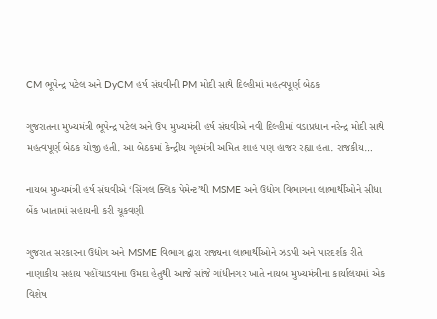CM ભૂપેન્દ્ર પટેલ અને DyCM હર્ષ સંઘવીની PM મોદી સાથે દિલ્હીમાં મહત્વપૂર્ણ બેઠક

ગુજરાતના મુખ્યમંત્રી ભૂપેન્દ્ર પટેલ અને ઉપ મુખ્યમંત્રી હર્ષ સંઘવીએ નવી દિલ્હીમાં વડાપ્રધાન નરેન્દ્ર મોદી સાથે મહત્વપૂર્ણ બેઠક યોજી હતી. આ બેઠકમાં કેન્દ્રીય ગૃહમંત્રી અમિત શાહ પણ હાજર રહ્યા હતા. રાજકીય…

નાયબ મુખ્યમંત્રી હર્ષ સંઘવીએ ‘સિંગલ ક્લિક પેમેન્ટ’થી MSME અને ઉદ્યોગ વિભાગના લાભાર્થીઓને સીધા બેંક ખાતામાં સહાયની કરી ચૂકવણી

ગુજરાત સરકારના ઉદ્યોગ અને MSME વિભાગ દ્વારા રાજ્યના લાભાર્થીઓને ઝડપી અને પારદર્શક રીતે નાણાકીય સહાય પહોંચાડવાના ઉમદા હેતુથી આજે સાંજે ગાંધીનગર ખાતે નાયબ મુખ્યમંત્રીના કાર્યાલયમાં એક વિશેષ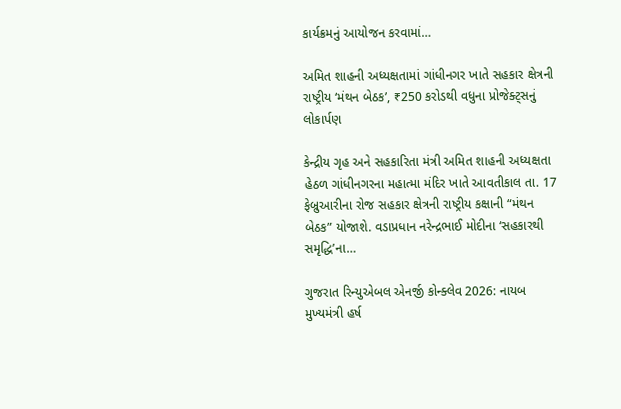કાર્યક્રમનું આયોજન કરવામાં…

અમિત શાહની અધ્યક્ષતામાં ગાંધીનગર ખાતે સહકાર ક્ષેત્રની રાષ્ટ્રીય ‘મંથન બેઠક’, ₹250 કરોડથી વધુના પ્રોજેક્ટ્સનું લોકાર્પણ

કેન્દ્રીય ગૃહ અને સહકારિતા મંત્રી અમિત શાહની અધ્યક્ષતા હેઠળ ગાંધીનગરના મહાત્મા મંદિર ખાતે આવતીકાલ તા. 17 ફેબ્રુઆરીના રોજ સહકાર ક્ષેત્રની રાષ્ટ્રીય કક્ષાની “મંથન બેઠક” યોજાશે. વડાપ્રધાન નરેન્દ્રભાઈ મોદીના ‘સહકારથી સમૃદ્ધિ’ના…

ગુજરાત રિન્યુએબલ એનર્જી કોન્ક્લેવ 2026: નાયબ મુખ્યમંત્રી હર્ષ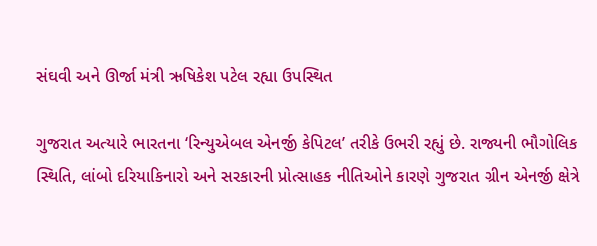સંઘવી અને ઊર્જા મંત્રી ઋષિકેશ પટેલ રહ્યા ઉપસ્થિત

ગુજરાત અત્યારે ભારતના ‘રિન્યુએબલ એનર્જી કેપિટલ’ તરીકે ઉભરી રહ્યું છે. રાજ્યની ભૌગોલિક સ્થિતિ, લાંબો દરિયાકિનારો અને સરકારની પ્રોત્સાહક નીતિઓને કારણે ગુજરાત ગ્રીન એનર્જી ક્ષેત્રે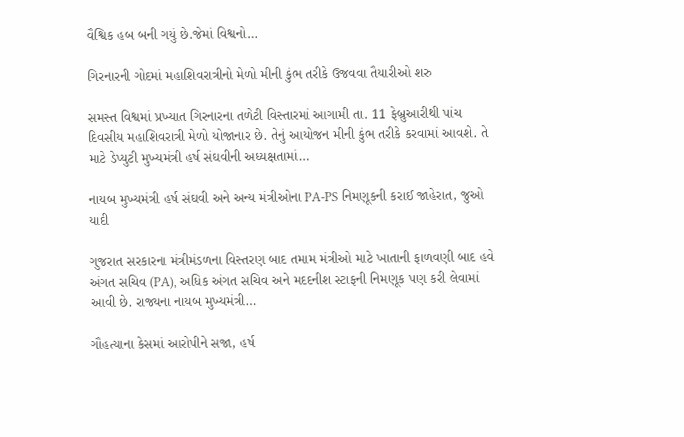વૈશ્વિક હબ બની ગયું છે.જેમાં વિશ્વનો…

ગિરનારની ગોદમાં મહાશિવરાત્રીનો મેળો મીની કુંભ તરીકે ઉજવવા તૈયારીઓ શરુ

સમસ્ત વિશ્વમાં પ્રખ્યાત ગિરનારના તળેટી વિસ્તારમાં આગામી તા. 11 ફેબ્રુઆરીથી પાંચ દિવસીય મહાશિવરાત્રી મેળો યોજાનાર છે. તેનું આયોજન મીની કુંભ તરીકે કરવામાં આવશે. તે માટે ડેપ્યુટી મુખ્યમંત્રી હર્ષ સંઘવીની અધ્યક્ષતામાં…

નાયબ મુખ્યમંત્રી હર્ષ સંઘવી અને અન્ય મંત્રીઓના PA-PS નિમણૂકની કરાઈ જાહેરાત, જુઓ યાદી

ગુજરાત સરકારના મંત્રીમંડળના વિસ્તરણ બાદ તમામ મંત્રીઓ માટે ખાતાની ફાળવણી બાદ હવે અંગત સચિવ (PA), અધિક અંગત સચિવ અને મદદનીશ સ્ટાફની નિમણૂક પણ કરી લેવામાં આવી છે. રાજ્યના નાયબ મુખ્યમંત્રી…

ગૌહત્યાના કેસમાં આરોપીને સજા, હર્ષ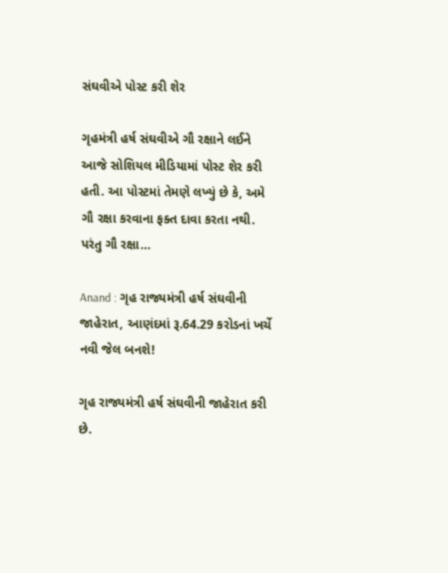સંઘવીએ પોસ્ટ કરી શેર

ગૃહમંત્રી હર્ષ સંઘવીએ ગૌ રક્ષાને લઈને આજે સોશિયલ મીડિયામાં પોસ્ટ શેર કરી હતી. આ પોસ્ટમાં તેમણે લખ્યું છે કે, અમે ગૌ રક્ષા કરવાના ફક્ત દાવા કરતા નથી. પરંતુ ગૌ રક્ષા…

Anand : ગૃહ રાજ્યમંત્રી હર્ષ સંઘવીની જાહેરાત, આણંદમાં રૂ.64.29 કરોડનાં ખર્ચે નવી જેલ બનશે!

ગૃહ રાજ્યમંત્રી હર્ષ સંઘવીની જાહેરાત કરી છે.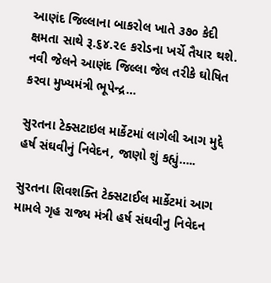આણંદ જિલ્લાના બાકરોલ ખાતે ૩૭૦ કેદી ક્ષમતા સાથે રૂ.૬૪.૨૯ કરોડના ખર્ચે તૈયાર થશે. નવી જેલને આણંદ જિલ્લા જેલ તરીકે ઘોષિત કરવા મુખ્યમંત્રી ભૂપેન્દ્ર…

સુરતના ટેક્સટાઇલ માર્કેટમાં લાગેલી આગ મુદ્દે હર્ષ સંઘવીનું નિવેદન, જાણો શું કહ્યું…..

સુરતના શિવશક્તિ ટેક્સટાઈલ માર્કેટમાં આગ મામલે ગૃહ રાજ્ય મંત્રી હર્ષ સંઘવીનુ નિવેદન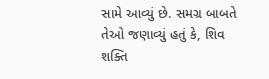સામે આવ્યું છે. સમગ્ર બાબતે તેઓ જણાવ્યું હતું કે, શિવ શક્તિ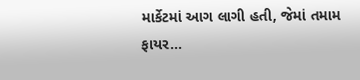માર્કેટમાં આગ લાગી હતી, જેમાં તમામ ફાયર…